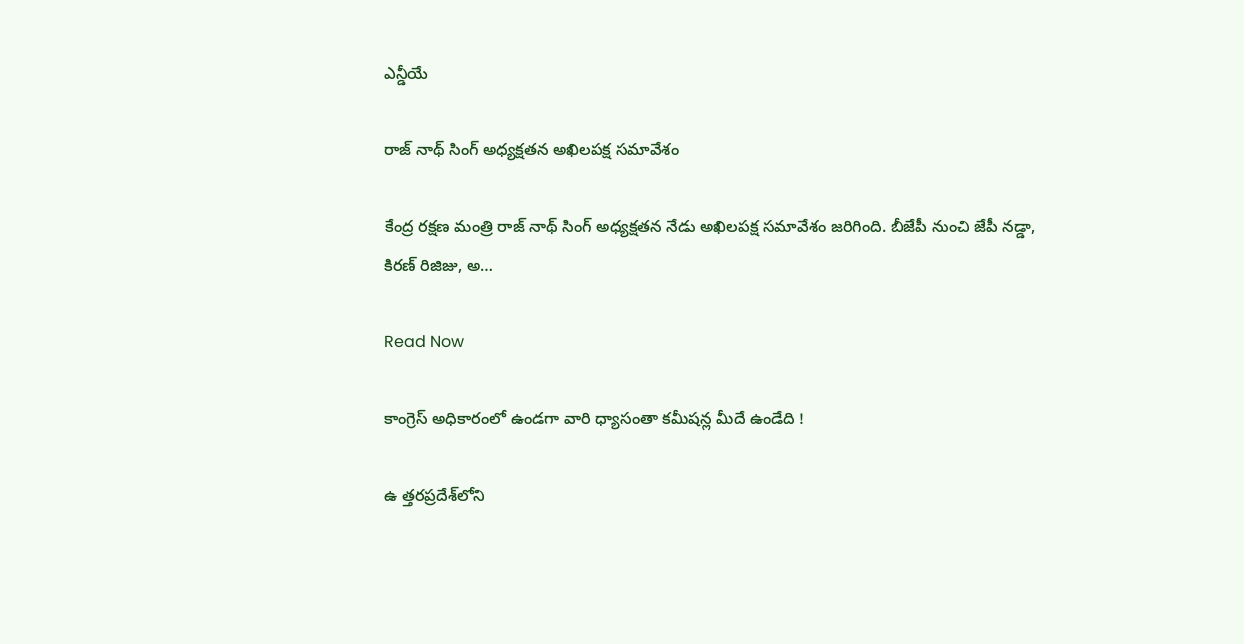ఎన్డీయే

రాజ్ నాథ్ సింగ్ అధ్యక్షతన అఖిలపక్ష సమావేశం

కేంద్ర రక్షణ మంత్రి రాజ్ నాథ్ సింగ్ అధ్యక్షతన నేడు అఖిలపక్ష సమావేశం జరిగింది. బీజేపీ నుంచి జేపీ నడ్డా, కిరణ్ రిజిజు, అ…

Read Now

కాంగ్రెస్‌ అధికారంలో ఉండగా వారి ధ్యాసంతా కమీషన్ల మీదే ఉండేది !

ఉ త్తరప్రదేశ్‌లోని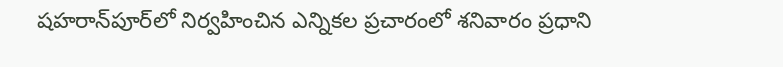షహరాన్‌పూర్‌లో నిర్వహించిన ఎన్నికల ప్రచారంలో శనివారం ప్రధాని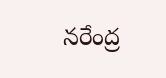నరేంద్ర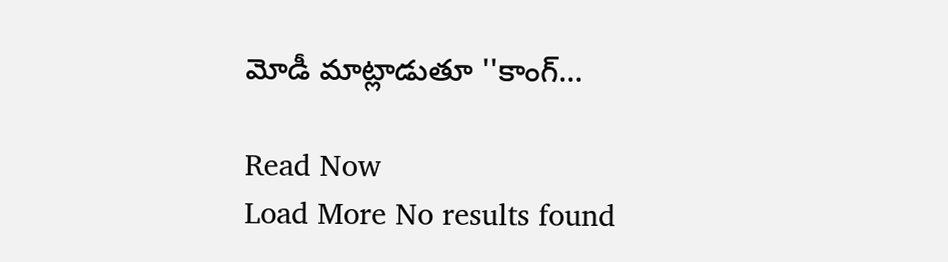మోడీ మాట్లాడుతూ ''కాంగ్…

Read Now
Load More No results found